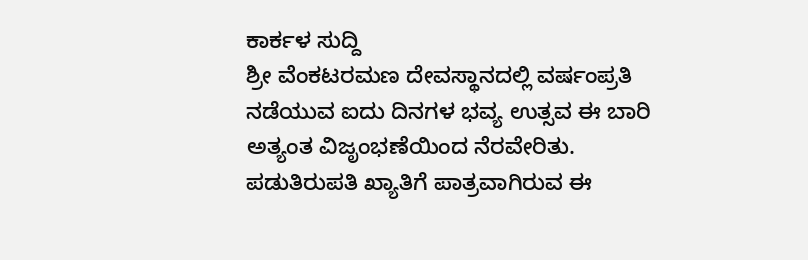ಕಾರ್ಕಳ ಸುದ್ದಿ
ಶ್ರೀ ವೆಂಕಟರಮಣ ದೇವಸ್ಥಾನದಲ್ಲಿ ವರ್ಷಂಪ್ರತಿ ನಡೆಯುವ ಐದು ದಿನಗಳ ಭವ್ಯ ಉತ್ಸವ ಈ ಬಾರಿ ಅತ್ಯಂತ ವಿಜೃಂಭಣೆಯಿಂದ ನೆರವೇರಿತು. ಪಡುತಿರುಪತಿ ಖ್ಯಾತಿಗೆ ಪಾತ್ರವಾಗಿರುವ ಈ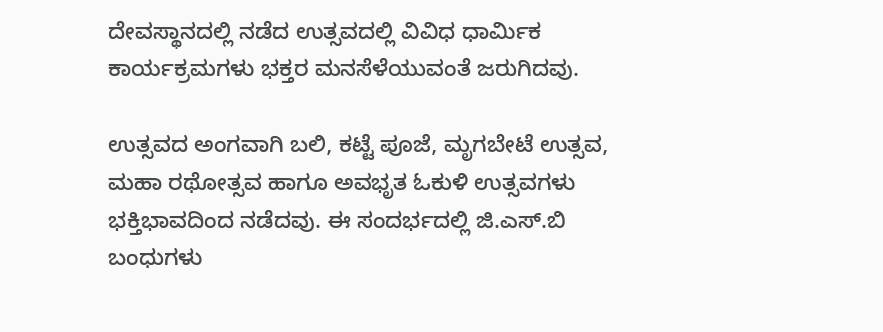ದೇವಸ್ಥಾನದಲ್ಲಿ ನಡೆದ ಉತ್ಸವದಲ್ಲಿ ವಿವಿಧ ಧಾರ್ಮಿಕ ಕಾರ್ಯಕ್ರಮಗಳು ಭಕ್ತರ ಮನಸೆಳೆಯುವಂತೆ ಜರುಗಿದವು.

ಉತ್ಸವದ ಅಂಗವಾಗಿ ಬಲಿ, ಕಟ್ಟೆ ಪೂಜೆ, ಮೃಗಬೇಟೆ ಉತ್ಸವ, ಮಹಾ ರಥೋತ್ಸವ ಹಾಗೂ ಅವಭೃತ ಓಕುಳಿ ಉತ್ಸವಗಳು ಭಕ್ತಿಭಾವದಿಂದ ನಡೆದವು. ಈ ಸಂದರ್ಭದಲ್ಲಿ ಜಿ.ಎಸ್.ಬಿ ಬಂಧುಗಳು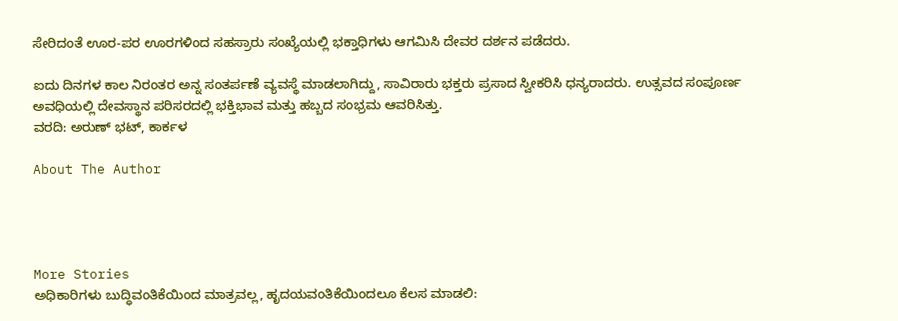ಸೇರಿದಂತೆ ಊರ-ಪರ ಊರಗಳಿಂದ ಸಹಸ್ರಾರು ಸಂಖ್ಯೆಯಲ್ಲಿ ಭಕ್ತಾಧಿಗಳು ಆಗಮಿಸಿ ದೇವರ ದರ್ಶನ ಪಡೆದರು.

ಐದು ದಿನಗಳ ಕಾಲ ನಿರಂತರ ಅನ್ನ ಸಂತರ್ಪಣೆ ವ್ಯವಸ್ಥೆ ಮಾಡಲಾಗಿದ್ದು, ಸಾವಿರಾರು ಭಕ್ತರು ಪ್ರಸಾದ ಸ್ವೀಕರಿಸಿ ಧನ್ಯರಾದರು. ಉತ್ಸವದ ಸಂಪೂರ್ಣ ಅವಧಿಯಲ್ಲಿ ದೇವಸ್ಥಾನ ಪರಿಸರದಲ್ಲಿ ಭಕ್ತಿಭಾವ ಮತ್ತು ಹಬ್ಬದ ಸಂಭ್ರಮ ಆವರಿಸಿತ್ತು.
ವರದಿ: ಅರುಣ್ ಭಟ್, ಕಾರ್ಕಳ

About The Author




More Stories
ಅಧಿಕಾರಿಗಳು ಬುದ್ಧಿವಂತಿಕೆಯಿಂದ ಮಾತ್ರವಲ್ಲ, ಹೃದಯವಂತಿಕೆಯಿಂದಲೂ ಕೆಲಸ ಮಾಡಲಿ: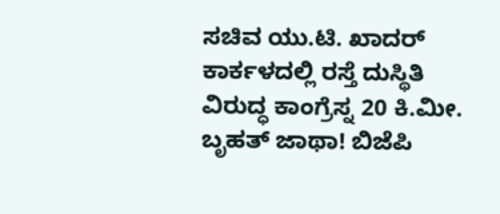ಸಚಿವ ಯು.ಟಿ. ಖಾದರ್
ಕಾರ್ಕಳದಲ್ಲಿ ರಸ್ತೆ ದುಸ್ಥಿತಿ ವಿರುದ್ಧ ಕಾಂಗ್ರೆಸ್ನ 20 ಕಿ.ಮೀ. ಬೃಹತ್ ಜಾಥಾ! ಬಿಜೆಪಿ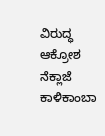ವಿರುದ್ಧ ಆಕ್ರೋಶ
ನೆಕ್ಲಾಜೆ ಕಾಳಿಕಾಂಬಾ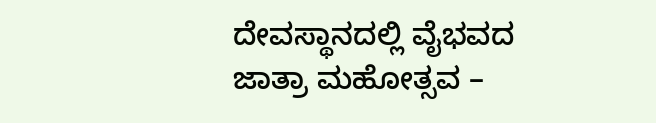ದೇವಸ್ಥಾನದಲ್ಲಿ ವೈಭವದ ಜಾತ್ರಾ ಮಹೋತ್ಸವ –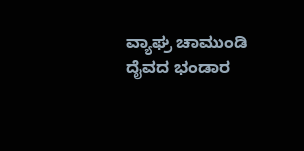ವ್ಯಾಘ್ರ ಚಾಮುಂಡಿ ದೈವದ ಭಂಡಾರ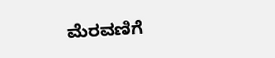ಮೆರವಣಿಗೆ